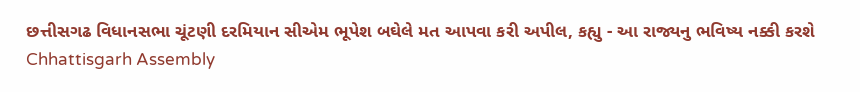છત્તીસગઢ વિધાનસભા ચૂંટણી દરમિયાન સીએમ ભૂપેશ બઘેલે મત આપવા કરી અપીલ, કહ્યુ - આ રાજ્યનુ ભવિષ્ય નક્કી કરશે
Chhattisgarh Assembly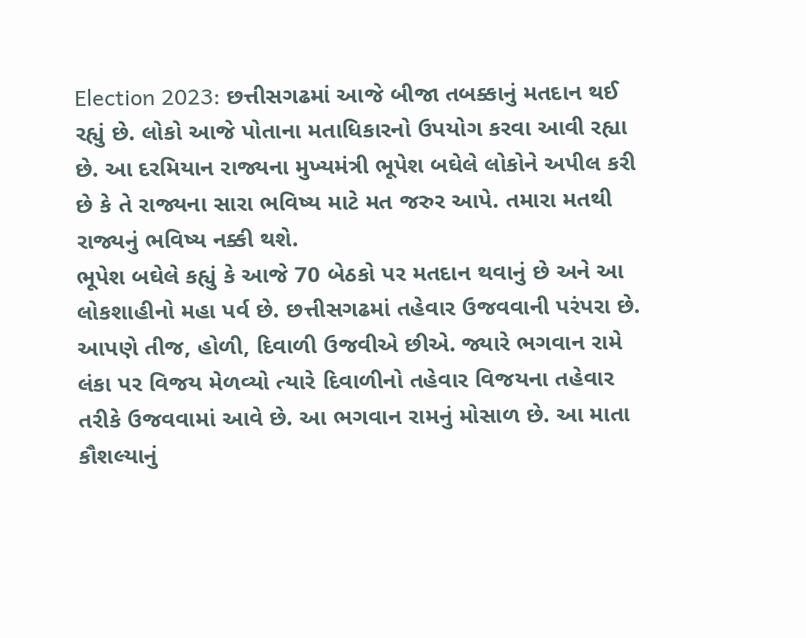Election 2023: છત્તીસગઢમાં આજે બીજા તબક્કાનું મતદાન થઈ રહ્યું છે. લોકો આજે પોતાના મતાધિકારનો ઉપયોગ કરવા આવી રહ્યા છે. આ દરમિયાન રાજ્યના મુખ્યમંત્રી ભૂપેશ બઘેલે લોકોને અપીલ કરી છે કે તે રાજ્યના સારા ભવિષ્ય માટે મત જરુર આપે. તમારા મતથી રાજ્યનું ભવિષ્ય નક્કી થશે.
ભૂપેશ બઘેલે કહ્યું કે આજે 70 બેઠકો પર મતદાન થવાનું છે અને આ લોકશાહીનો મહા પર્વ છે. છત્તીસગઢમાં તહેવાર ઉજવવાની પરંપરા છે. આપણે તીજ, હોળી, દિવાળી ઉજવીએ છીએ. જ્યારે ભગવાન રામે લંકા પર વિજય મેળવ્યો ત્યારે દિવાળીનો તહેવાર વિજયના તહેવાર તરીકે ઉજવવામાં આવે છે. આ ભગવાન રામનું મોસાળ છે. આ માતા કૌશલ્યાનું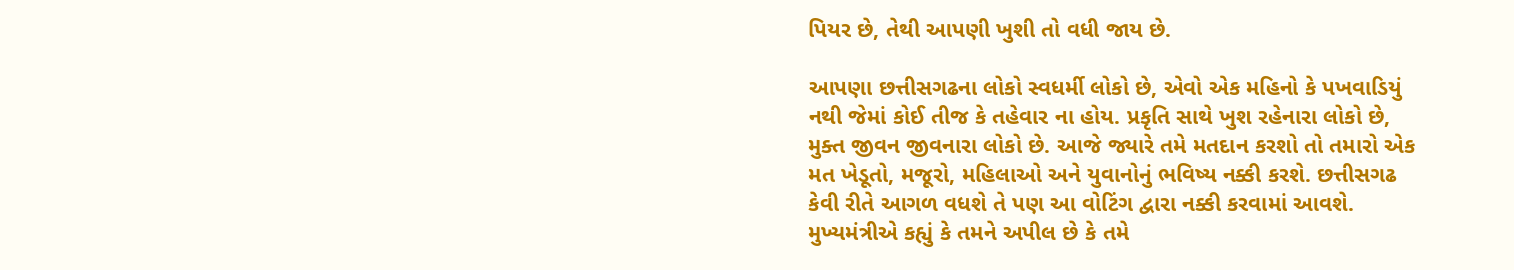પિયર છે, તેથી આપણી ખુશી તો વધી જાય છે.

આપણા છત્તીસગઢના લોકો સ્વધર્મી લોકો છે, એવો એક મહિનો કે પખવાડિયું નથી જેમાં કોઈ તીજ કે તહેવાર ના હોય. પ્રકૃતિ સાથે ખુશ રહેનારા લોકો છે, મુક્ત જીવન જીવનારા લોકો છે. આજે જ્યારે તમે મતદાન કરશો તો તમારો એક મત ખેડૂતો, મજૂરો, મહિલાઓ અને યુવાનોનું ભવિષ્ય નક્કી કરશે. છત્તીસગઢ કેવી રીતે આગળ વધશે તે પણ આ વોટિંગ દ્વારા નક્કી કરવામાં આવશે.
મુખ્યમંત્રીએ કહ્યું કે તમને અપીલ છે કે તમે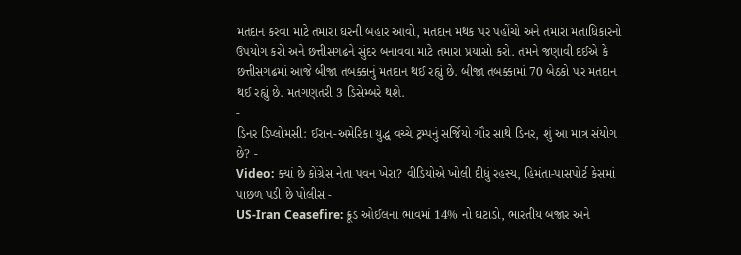મતદાન કરવા માટે તમારા ઘરની બહાર આવો, મતદાન મથક પર પહોંચો અને તમારા મતાધિકારનો ઉપયોગ કરો અને છત્તીસગઢને સુંદર બનાવવા માટે તમારા પ્રયાસો કરો. તમને જણાવી દઈએ કે છત્તીસગઢમાં આજે બીજા તબક્કાનું મતદાન થઈ રહ્યું છે. બીજા તબક્કામાં 70 બેઠકો પર મતદાન થઈ રહ્યું છે. મતગણતરી 3 ડિસેમ્બરે થશે.
-
ડિનર ડિપ્લોમસી: ઈરાન-અમેરિકા યુદ્ધ વચ્ચે ટ્રમ્પનું સર્જિયો ગૌર સાથે ડિનર, શું આ માત્ર સંયોગ છે? -
Video: ક્યાં છે કોંગ્રેસ નેતા પવન ખેરા? વીડિયોએ ખોલી દીધું રહસ્ય, હિમંતા-પાસપોર્ટ કેસમાં પાછળ પડી છે પોલીસ -
US-Iran Ceasefire: ક્રૂડ ઓઈલના ભાવમાં 14% નો ઘટાડો, ભારતીય બજાર અને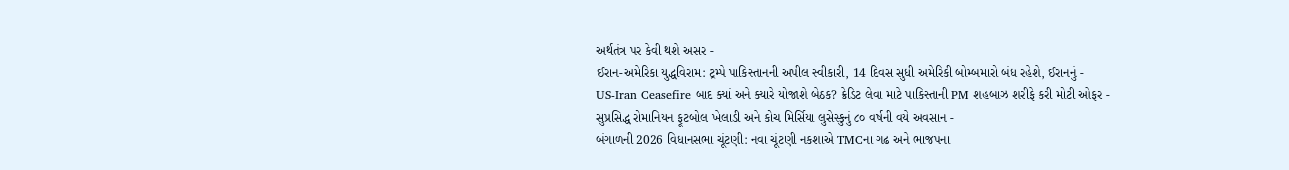અર્થતંત્ર પર કેવી થશે અસર -
ઈરાન-અમેરિકા યુદ્ધવિરામ: ટ્રમ્પે પાકિસ્તાનની અપીલ સ્વીકારી, 14 દિવસ સુધી અમેરિકી બોમ્બમારો બંધ રહેશે, ઈરાનનું -
US-Iran Ceasefire બાદ ક્યાં અને ક્યારે યોજાશે બેઠક? ક્રેડિટ લેવા માટે પાકિસ્તાની PM શહબાઝ શરીફે કરી મોટી ઓફર -
સુપ્રસિદ્ધ રોમાનિયન ફૂટબોલ ખેલાડી અને કોચ મિર્સિયા લુસેસ્કુનું ૮૦ વર્ષની વયે અવસાન -
બંગાળની 2026 વિધાનસભા ચૂંટણી: નવા ચૂંટણી નકશાએ TMCના ગઢ અને ભાજપના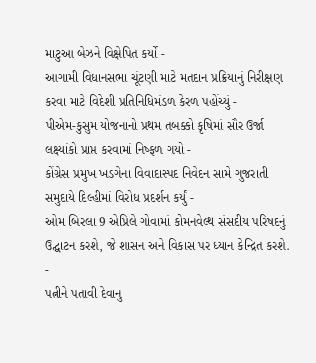માટુઆ બેઝને વિક્ષેપિત કર્યો -
આગામી વિધાનસભા ચૂંટણી માટે મતદાન પ્રક્રિયાનું નિરીક્ષણ કરવા માટે વિદેશી પ્રતિનિધિમંડળ કેરળ પહોંચ્યું -
પીએમ-કુસુમ યોજનાનો પ્રથમ તબક્કો કૃષિમાં સૌર ઉર્જા લક્ષ્યાંકો પ્રાપ્ત કરવામાં નિષ્ફળ ગયો -
કોંગ્રેસ પ્રમુખ ખડગેના વિવાદાસ્પદ નિવેદન સામે ગુજરાતી સમુદાયે દિલ્હીમાં વિરોધ પ્રદર્શન કર્યું -
ઓમ બિરલા 9 એપ્રિલે ગોવામાં કોમનવેલ્થ સંસદીય પરિષદનું ઉદ્ઘાટન કરશે, જે શાસન અને વિકાસ પર ધ્યાન કેન્દ્રિત કરશે. -
પત્નીને પતાવી દેવાનુ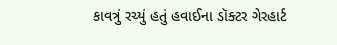કાવત્રું રચ્યું હતું હવાઈના ડૉક્ટર ગેરહાર્ટ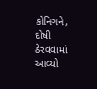કોનિગને, દોષી ઠેરવવામાં આવ્યો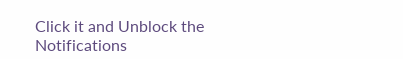Click it and Unblock the Notifications